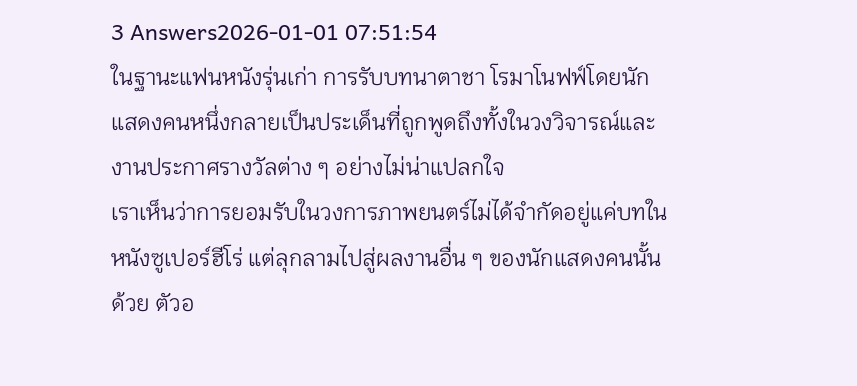3 Answers2026-01-01 07:51:54
ในฐานะแฟนหนังรุ่นเก่า การรับบทนาตาชา โรมาโนฟฟ์โดยนักแสดงคนหนึ่งกลายเป็นประเด็นที่ถูกพูดถึงทั้งในวงวิจารณ์และงานประกาศรางวัลต่าง ๆ อย่างไม่น่าแปลกใจ
เราเห็นว่าการยอมรับในวงการภาพยนตร์ไม่ได้จำกัดอยู่แค่บทในหนังซูเปอร์ฮีโร่ แต่ลุกลามไปสู่ผลงานอื่น ๆ ของนักแสดงคนนั้นด้วย ตัวอ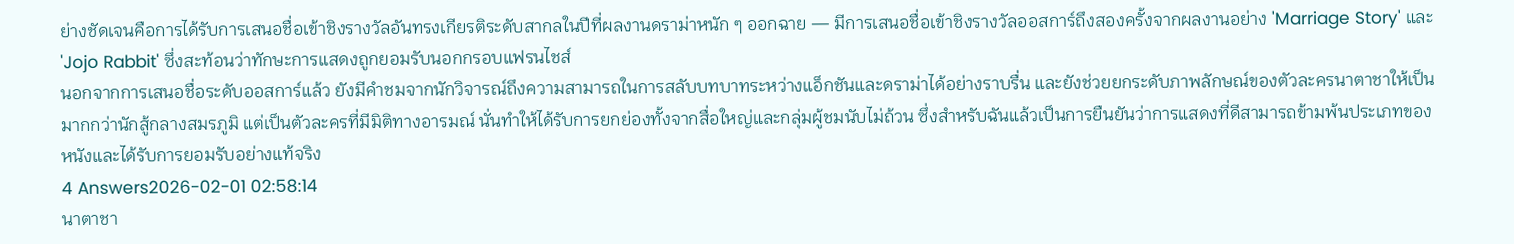ย่างชัดเจนคือการได้รับการเสนอชื่อเข้าชิงรางวัลอันทรงเกียรติระดับสากลในปีที่ผลงานดราม่าหนัก ๆ ออกฉาย — มีการเสนอชื่อเข้าชิงรางวัลออสการ์ถึงสองครั้งจากผลงานอย่าง 'Marriage Story' และ 'Jojo Rabbit' ซึ่งสะท้อนว่าทักษะการแสดงถูกยอมรับนอกกรอบแฟรนไชส์
นอกจากการเสนอชื่อระดับออสการ์แล้ว ยังมีคำชมจากนักวิจารณ์ถึงความสามารถในการสลับบทบาทระหว่างแอ็กชันและดราม่าได้อย่างราบรื่น และยังช่วยยกระดับภาพลักษณ์ของตัวละครนาตาชาให้เป็นมากกว่านักสู้กลางสมรภูมิ แต่เป็นตัวละครที่มีมิติทางอารมณ์ นั่นทำให้ได้รับการยกย่องทั้งจากสื่อใหญ่และกลุ่มผู้ชมนับไม่ถ้วน ซึ่งสำหรับฉันแล้วเป็นการยืนยันว่าการแสดงที่ดีสามารถข้ามพ้นประเภทของหนังและได้รับการยอมรับอย่างแท้จริง
4 Answers2026-02-01 02:58:14
นาตาชา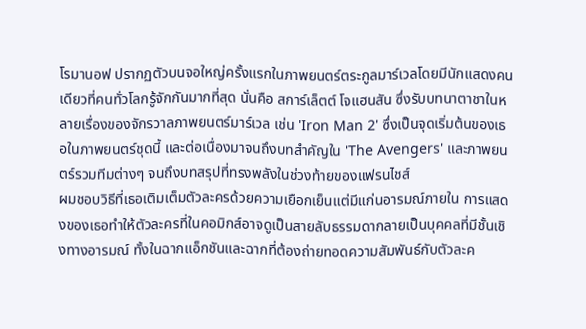โรมานอฟ ปรากฏตัวบนจอใหญ่ครั้งแรกในภาพยนตร์ตระกูลมาร์เวลโดยมีนักแสดงคนเดียวที่คนทั่วโลกรู้จักกันมากที่สุด นั่นคือ สการ์เล็ตต์ โจแฮนสัน ซึ่งรับบทนาตาชาในหลายเรื่องของจักรวาลภาพยนตร์มาร์เวล เช่น 'Iron Man 2' ซึ่งเป็นจุดเริ่มต้นของเธอในภาพยนตร์ชุดนี้ และต่อเนื่องมาจนถึงบทสำคัญใน 'The Avengers' และภาพยนตร์รวมทีมต่างๆ จนถึงบทสรุปที่ทรงพลังในช่วงท้ายของแฟรนไชส์
ผมชอบวิธีที่เธอเติมเต็มตัวละครด้วยความเยือกเย็นแต่มีแก่นอารมณ์ภายใน การแสดงของเธอทำให้ตัวละครที่ในคอมิกส์อาจดูเป็นสายลับธรรมดากลายเป็นบุคคลที่มีชั้นเชิงทางอารมณ์ ทั้งในฉากแอ็กชันและฉากที่ต้องถ่ายทอดความสัมพันธ์กับตัวละค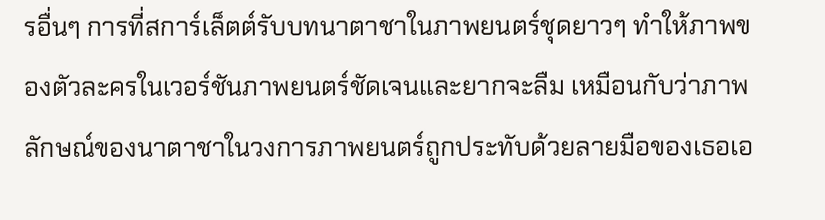รอื่นๆ การที่สการ์เล็ตต์รับบทนาตาชาในภาพยนตร์ชุดยาวๆ ทำให้ภาพของตัวละครในเวอร์ชันภาพยนตร์ชัดเจนและยากจะลืม เหมือนกับว่าภาพลักษณ์ของนาตาชาในวงการภาพยนตร์ถูกประทับด้วยลายมือของเธอเอ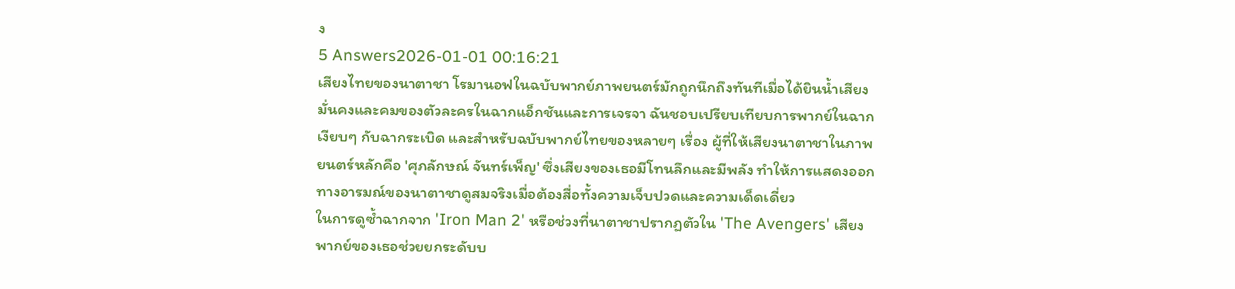ง
5 Answers2026-01-01 00:16:21
เสียงไทยของนาตาชา โรมานอฟในฉบับพากย์ภาพยนตร์มักถูกนึกถึงทันทีเมื่อได้ยินน้ำเสียงมั่นคงและคมของตัวละครในฉากแอ็กชันและการเจรจา ฉันชอบเปรียบเทียบการพากย์ในฉากเงียบๆ กับฉากระเบิด และสำหรับฉบับพากย์ไทยของหลายๆ เรื่อง ผู้ที่ให้เสียงนาตาชาในภาพยนตร์หลักคือ 'ศุภลักษณ์ จันทร์เพ็ญ' ซึ่งเสียงของเธอมีโทนลึกและมีพลัง ทำให้การแสดงออกทางอารมณ์ของนาตาชาดูสมจริงเมื่อต้องสื่อทั้งความเจ็บปวดและความเด็ดเดี่ยว
ในการดูซ้ำฉากจาก 'Iron Man 2' หรือช่วงที่นาตาชาปรากฏตัวใน 'The Avengers' เสียงพากย์ของเธอช่วยยกระดับบ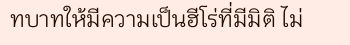ทบาทให้มีความเป็นฮีโร่ที่มีมิติ ไม่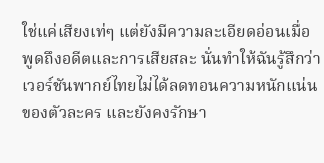ใช่แค่เสียงเท่ๆ แต่ยังมีความละเอียดอ่อนเมื่อพูดถึงอดีตและการเสียสละ นั่นทำให้ฉันรู้สึกว่าเวอร์ชันพากย์ไทยไม่ได้ลดทอนความหนักแน่นของตัวละคร และยังคงรักษา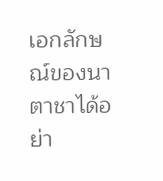เอกลักษณ์ของนาตาชาได้อย่า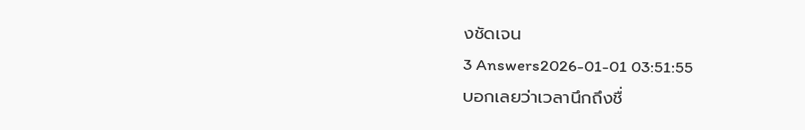งชัดเจน
3 Answers2026-01-01 03:51:55
บอกเลยว่าเวลานึกถึงชื่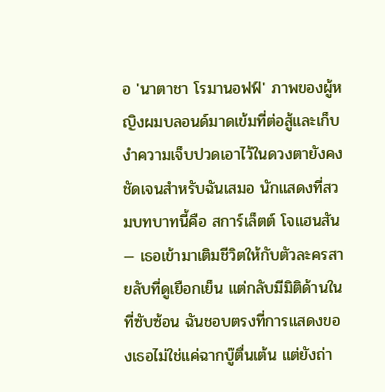อ 'นาตาชา โรมานอฟฟ์' ภาพของผู้หญิงผมบลอนด์มาดเข้มที่ต่อสู้และเก็บงำความเจ็บปวดเอาไว้ในดวงตายังคงชัดเจนสำหรับฉันเสมอ นักแสดงที่สวมบทบาทนี้คือ สการ์เล็ตต์ โจแฮนสัน — เธอเข้ามาเติมชีวิตให้กับตัวละครสายลับที่ดูเยือกเย็น แต่กลับมีมิติด้านในที่ซับซ้อน ฉันชอบตรงที่การแสดงของเธอไม่ใช่แค่ฉากบู๊ตื่นเต้น แต่ยังถ่า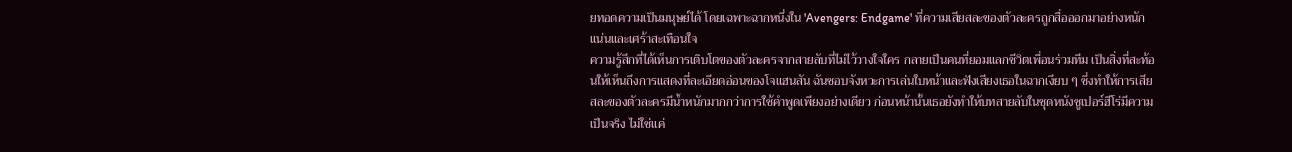ยทอดความเป็นมนุษย์ได้ โดยเฉพาะฉากหนึ่งใน 'Avengers: Endgame' ที่ความเสียสละของตัวละครถูกสื่อออกมาอย่างหนักแน่นและเศร้าสะเทือนใจ
ความรู้สึกที่ได้เห็นการเติบโตของตัวละครจากสายลับที่ไม่ไว้วางใจใคร กลายเป็นคนที่ยอมแลกชีวิตเพื่อนร่วมทีม เป็นสิ่งที่สะท้อนให้เห็นถึงการแสดงที่ละเอียดอ่อนของโจแฮนสัน ฉันชอบจังหวะการเล่นใบหน้าและฟังเสียงเธอในฉากเงียบ ๆ ซึ่งทำให้การเสียสละของตัวละครมีน้ำหนักมากกว่าการใช้คำพูดเพียงอย่างเดียว ก่อนหน้านั้นเธอยังทำให้บทสายลับในชุดหนังซูเปอร์ฮีโร่มีความเป็นจริง ไม่ใช่แค่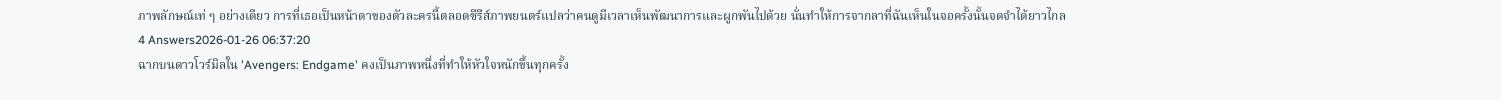ภาพลักษณ์เท่ ๆ อย่างเดียว การที่เธอเป็นหน้าตาของตัวละครนี้ตลอดซีรีส์ภาพยนตร์แปลว่าคนดูมีเวลาเห็นพัฒนาการและผูกพันไปด้วย นั่นทำให้การจากลาที่ฉันเห็นในจอครั้งนั้นจดจำได้ยาวไกล
4 Answers2026-01-26 06:37:20
ฉากบนดาวโวร์มิลใน 'Avengers: Endgame' คงเป็นภาพหนึ่งที่ทำให้หัวใจหนักขึ้นทุกครั้ง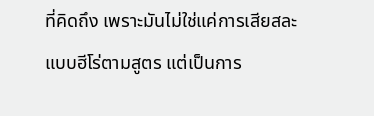ที่คิดถึง เพราะมันไม่ใช่แค่การเสียสละแบบฮีโร่ตามสูตร แต่เป็นการ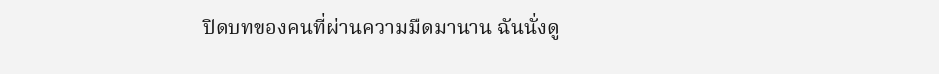ปิดบทของคนที่ผ่านความมืดมานาน ฉันนั่งดู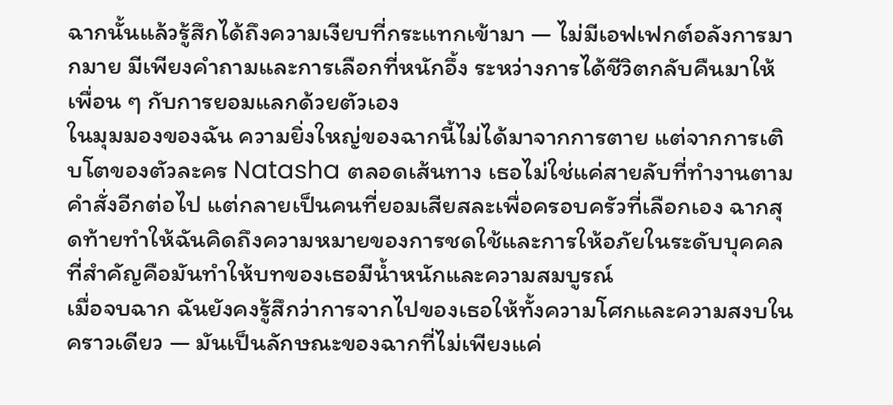ฉากนั้นแล้วรู้สึกได้ถึงความเงียบที่กระแทกเข้ามา — ไม่มีเอฟเฟกต์อลังการมากมาย มีเพียงคำถามและการเลือกที่หนักอึ้ง ระหว่างการได้ชีวิตกลับคืนมาให้เพื่อน ๆ กับการยอมแลกด้วยตัวเอง
ในมุมมองของฉัน ความยิ่งใหญ่ของฉากนี้ไม่ได้มาจากการตาย แต่จากการเติบโตของตัวละคร Natasha ตลอดเส้นทาง เธอไม่ใช่แค่สายลับที่ทำงานตามคำสั่งอีกต่อไป แต่กลายเป็นคนที่ยอมเสียสละเพื่อครอบครัวที่เลือกเอง ฉากสุดท้ายทำให้ฉันคิดถึงความหมายของการชดใช้และการให้อภัยในระดับบุคคล ที่สำคัญคือมันทำให้บทของเธอมีน้ำหนักและความสมบูรณ์
เมื่อจบฉาก ฉันยังคงรู้สึกว่าการจากไปของเธอให้ทั้งความโศกและความสงบในคราวเดียว — มันเป็นลักษณะของฉากที่ไม่เพียงแค่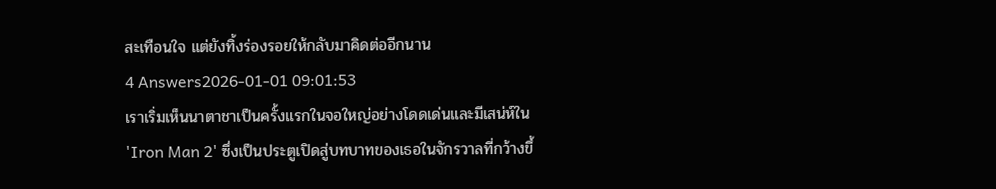สะเทือนใจ แต่ยังทิ้งร่องรอยให้กลับมาคิดต่ออีกนาน
4 Answers2026-01-01 09:01:53
เราเริ่มเห็นนาตาชาเป็นครั้งแรกในจอใหญ่อย่างโดดเด่นและมีเสน่ห์ใน 'Iron Man 2' ซึ่งเป็นประตูเปิดสู่บทบาทของเธอในจักรวาลที่กว้างขึ้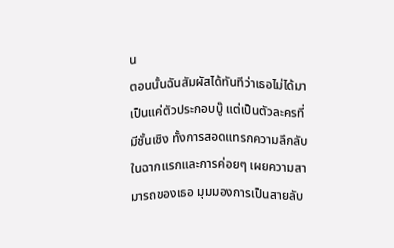น
ตอนนั้นฉันสัมผัสได้ทันทีว่าเธอไม่ได้มาเป็นแค่ตัวประกอบบู๊ แต่เป็นตัวละครที่มีชั้นเชิง ทั้งการสอดแทรกความลึกลับในฉากแรกและการค่อยๆ เผยความสามารถของเธอ มุมมองการเป็นสายลับ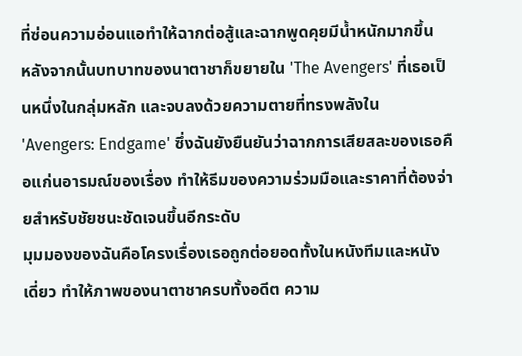ที่ซ่อนความอ่อนแอทำให้ฉากต่อสู้และฉากพูดคุยมีน้ำหนักมากขึ้น
หลังจากนั้นบทบาทของนาตาชาก็ขยายใน 'The Avengers' ที่เธอเป็นหนึ่งในกลุ่มหลัก และจบลงด้วยความตายที่ทรงพลังใน 'Avengers: Endgame' ซึ่งฉันยังยืนยันว่าฉากการเสียสละของเธอคือแก่นอารมณ์ของเรื่อง ทำให้ธีมของความร่วมมือและราคาที่ต้องจ่ายสำหรับชัยชนะชัดเจนขึ้นอีกระดับ
มุมมองของฉันคือโครงเรื่องเธอถูกต่อยอดทั้งในหนังทีมและหนังเดี่ยว ทำให้ภาพของนาตาชาครบทั้งอดีต ความ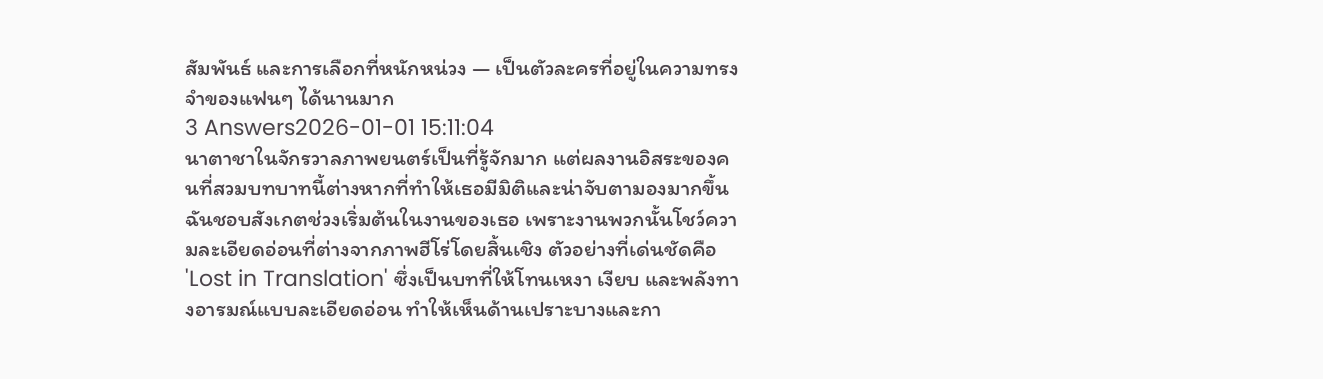สัมพันธ์ และการเลือกที่หนักหน่วง — เป็นตัวละครที่อยู่ในความทรงจำของแฟนๆ ได้นานมาก
3 Answers2026-01-01 15:11:04
นาตาชาในจักรวาลภาพยนตร์เป็นที่รู้จักมาก แต่ผลงานอิสระของคนที่สวมบทบาทนี้ต่างหากที่ทำให้เธอมีมิติและน่าจับตามองมากขึ้น
ฉันชอบสังเกตช่วงเริ่มต้นในงานของเธอ เพราะงานพวกนั้นโชว์ความละเอียดอ่อนที่ต่างจากภาพฮีโร่โดยสิ้นเชิง ตัวอย่างที่เด่นชัดคือ 'Lost in Translation' ซึ่งเป็นบทที่ให้โทนเหงา เงียบ และพลังทางอารมณ์แบบละเอียดอ่อน ทำให้เห็นด้านเปราะบางและกา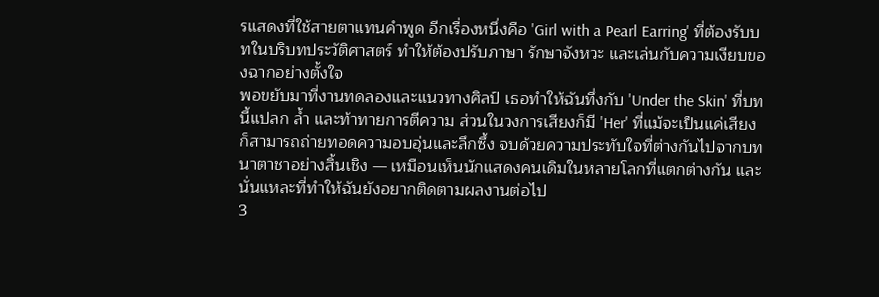รแสดงที่ใช้สายตาแทนคำพูด อีกเรื่องหนึ่งคือ 'Girl with a Pearl Earring' ที่ต้องรับบทในบริบทประวัติศาสตร์ ทำให้ต้องปรับภาษา รักษาจังหวะ และเล่นกับความเงียบของฉากอย่างตั้งใจ
พอขยับมาที่งานทดลองและแนวทางศิลป์ เธอทำให้ฉันทึ่งกับ 'Under the Skin' ที่บทนี้แปลก ล้ำ และท้าทายการตีความ ส่วนในวงการเสียงก็มี 'Her' ที่แม้จะเป็นแค่เสียงก็สามารถถ่ายทอดความอบอุ่นและลึกซึ้ง จบด้วยความประทับใจที่ต่างกันไปจากบทนาตาชาอย่างสิ้นเชิง — เหมือนเห็นนักแสดงคนเดิมในหลายโลกที่แตกต่างกัน และนั่นแหละที่ทำให้ฉันยังอยากติดตามผลงานต่อไป
3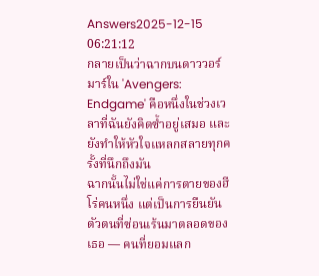Answers2025-12-15 06:21:12
กลายเป็นว่าฉากบนดาววอร์มาร์ใน 'Avengers: Endgame' คือหนึ่งในช่วงเวลาที่ฉันยังคิดซ้ำอยู่เสมอ และยังทำให้หัวใจแหลกสลายทุกครั้งที่นึกถึงมัน
ฉากนั้นไม่ใช่แค่การตายของฮีโร่คนหนึ่ง แต่เป็นการยืนยันตัวตนที่ซ่อนเร้นมาตลอดของเธอ — คนที่ยอมแลก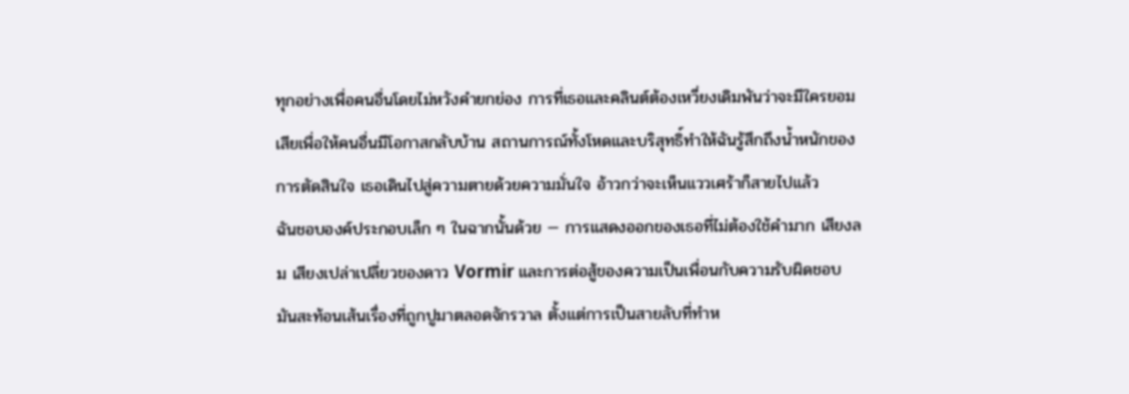ทุกอย่างเพื่อคนอื่นโดยไม่หวังคำยกย่อง การที่เธอและคลินต์ต้องเหวี่ยงเดิมพันว่าจะมีใครยอมเสียเพื่อให้คนอื่นมีโอกาสกลับบ้าน สถานการณ์ทั้งโหดและบริสุทธิ์ทำให้ฉันรู้สึกถึงน้ำหนักของการตัดสินใจ เธอเดินไปสู่ความตายด้วยความมั่นใจ อ้าวกว่าจะเห็นแววเศร้าก็สายไปแล้ว
ฉันชอบองค์ประกอบเล็ก ๆ ในฉากนั้นด้วย — การแสดงออกของเธอที่ไม่ต้องใช้คำมาก เสียงลม เสียงเปล่าเปลี่ยวของดาว Vormir และการต่อสู้ของความเป็นเพื่อนกับความรับผิดชอบ มันสะท้อนเส้นเรื่องที่ถูกปูมาตลอดจักรวาล ตั้งแต่การเป็นสายลับที่ทำห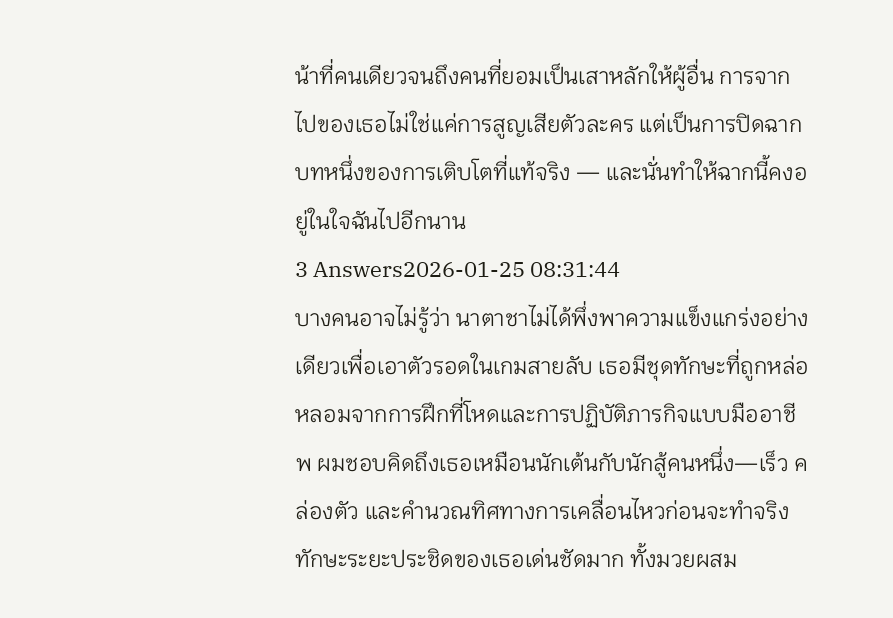น้าที่คนเดียวจนถึงคนที่ยอมเป็นเสาหลักให้ผู้อื่น การจากไปของเธอไม่ใช่แค่การสูญเสียตัวละคร แต่เป็นการปิดฉากบทหนึ่งของการเติบโตที่แท้จริง — และนั่นทำให้ฉากนี้คงอยู่ในใจฉันไปอีกนาน
3 Answers2026-01-25 08:31:44
บางคนอาจไม่รู้ว่า นาตาชาไม่ได้พึ่งพาความแข็งแกร่งอย่างเดียวเพื่อเอาตัวรอดในเกมสายลับ เธอมีชุดทักษะที่ถูกหล่อหลอมจากการฝึกที่โหดและการปฏิบัติภารกิจแบบมืออาชีพ ผมชอบคิดถึงเธอเหมือนนักเต้นกับนักสู้คนหนึ่ง—เร็ว คล่องตัว และคำนวณทิศทางการเคลื่อนไหวก่อนจะทำจริง
ทักษะระยะประชิดของเธอเด่นชัดมาก ทั้งมวยผสม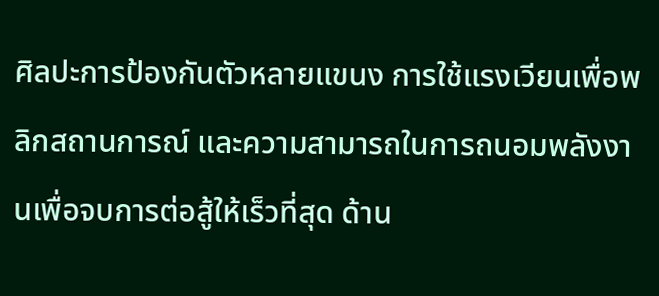ศิลปะการป้องกันตัวหลายแขนง การใช้แรงเวียนเพื่อพลิกสถานการณ์ และความสามารถในการถนอมพลังงานเพื่อจบการต่อสู้ให้เร็วที่สุด ด้าน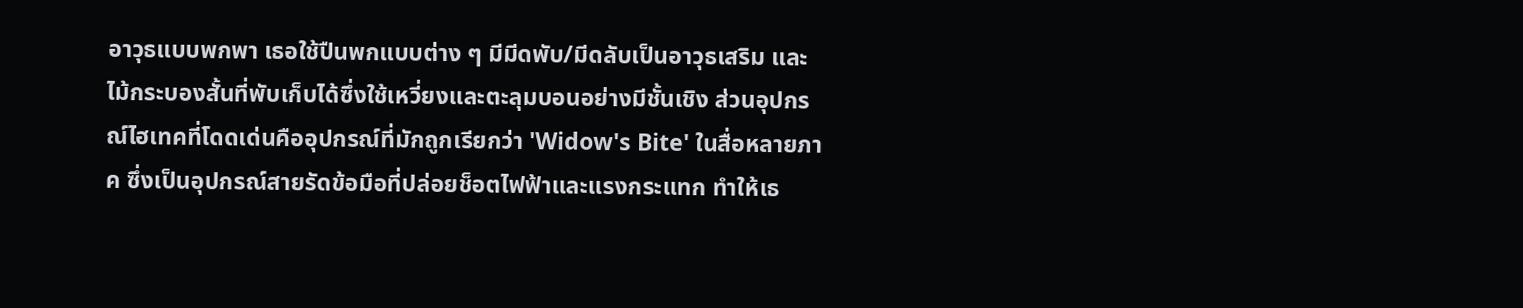อาวุธแบบพกพา เธอใช้ปืนพกแบบต่าง ๆ มีมีดพับ/มีดลับเป็นอาวุธเสริม และไม้กระบองสั้นที่พับเก็บได้ซึ่งใช้เหวี่ยงและตะลุมบอนอย่างมีชั้นเชิง ส่วนอุปกรณ์ไฮเทคที่โดดเด่นคืออุปกรณ์ที่มักถูกเรียกว่า 'Widow's Bite' ในสื่อหลายภาค ซึ่งเป็นอุปกรณ์สายรัดข้อมือที่ปล่อยช็อตไฟฟ้าและแรงกระแทก ทำให้เธ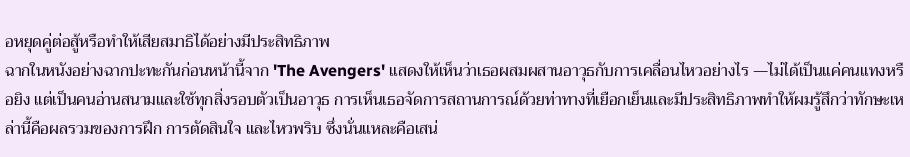อหยุดคู่ต่อสู้หรือทำให้เสียสมาธิได้อย่างมีประสิทธิภาพ
ฉากในหนังอย่างฉากปะทะกันก่อนหน้านี้จาก 'The Avengers' แสดงให้เห็นว่าเธอผสมผสานอาวุธกับการเคลื่อนไหวอย่างไร —ไม่ได้เป็นแค่คนแทงหรือยิง แต่เป็นคนอ่านสนามและใช้ทุกสิ่งรอบตัวเป็นอาวุธ การเห็นเธอจัดการสถานการณ์ด้วยท่าทางที่เยือกเย็นและมีประสิทธิภาพทำให้ผมรู้สึกว่าทักษะเหล่านี้คือผลรวมของการฝึก การตัดสินใจ และไหวพริบ ซึ่งนั่นแหละคือเสน่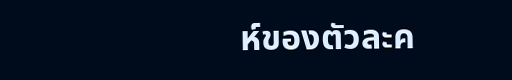ห์ของตัวละค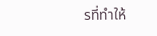รที่ทำให้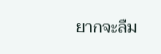ยากจะลืม